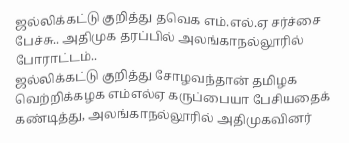ஜல்லிக்கட்டு குறித்து தவெக எம்.எல்.ஏ சர்ச்சை பேச்சு.. அதிமுக தரப்பில் அலங்காநல்லூரில் போராட்டம்..
ஜல்லிக்கட்டு குறித்து சோழவந்தான் தமிழக வெற்றிக்கழக எம்எல்ஏ கருப்பையா பேசியதைக் கண்டித்து, அலங்காநல்லூரில் அதிமுகவினர்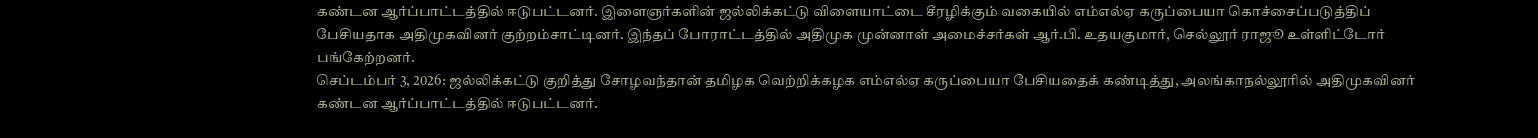கண்டன ஆர்ப்பாட்டத்தில் ஈடுபட்டனர். இளைஞர்களின் ஜல்லிக்கட்டு விளையாட்டை சீரழிக்கும் வகையில் எம்எல்ஏ கருப்பையா கொச்சைப்படுத்திப் பேசியதாக அதிமுகவினர் குற்றம்சாட்டினர். இந்தப் போராட்டத்தில் அதிமுக முன்னாள் அமைச்சர்கள் ஆர்.பி. உதயகுமார், செல்லூர் ராஜூ உள்ளிட்டோர் பங்கேற்றனர்.
செப்டம்பர் 3, 2026: ஜல்லிக்கட்டு குறித்து சோழவந்தான் தமிழக வெற்றிக்கழக எம்எல்ஏ கருப்பையா பேசியதைக் கண்டித்து, அலங்காநல்லூரில் அதிமுகவினர் கண்டன ஆர்ப்பாட்டத்தில் ஈடுபட்டனர்.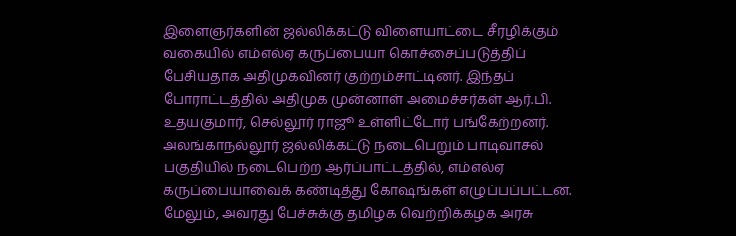இளைஞர்களின் ஜல்லிக்கட்டு விளையாட்டை சீரழிக்கும் வகையில் எம்எல்ஏ கருப்பையா கொச்சைப்படுத்திப் பேசியதாக அதிமுகவினர் குற்றம்சாட்டினர். இந்தப் போராட்டத்தில் அதிமுக முன்னாள் அமைச்சர்கள் ஆர்.பி. உதயகுமார், செல்லூர் ராஜூ உள்ளிட்டோர் பங்கேற்றனர்.
அலங்காநல்லூர் ஜல்லிக்கட்டு நடைபெறும் பாடிவாசல் பகுதியில் நடைபெற்ற ஆர்ப்பாட்டத்தில், எம்எல்ஏ கருப்பையாவைக் கண்டித்து கோஷங்கள் எழுப்பப்பட்டன. மேலும், அவரது பேச்சுக்கு தமிழக வெற்றிக்கழக அரசு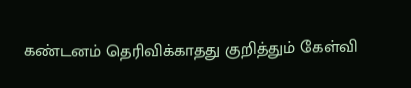கண்டனம் தெரிவிக்காதது குறித்தும் கேள்வி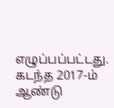எழுப்பப்பட்டது. கடந்த 2017-ம் ஆண்டு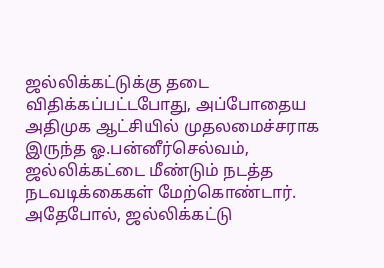ஜல்லிக்கட்டுக்கு தடை விதிக்கப்பட்டபோது, அப்போதைய அதிமுக ஆட்சியில் முதலமைச்சராக இருந்த ஓ.பன்னீர்செல்வம், ஜல்லிக்கட்டை மீண்டும் நடத்த நடவடிக்கைகள் மேற்கொண்டார். அதேபோல், ஜல்லிக்கட்டு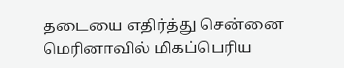தடையை எதிர்த்து சென்னை மெரினாவில் மிகப்பெரிய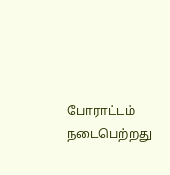போராட்டம் நடைபெற்றது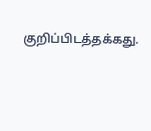குறிப்பிடத்தக்கது.